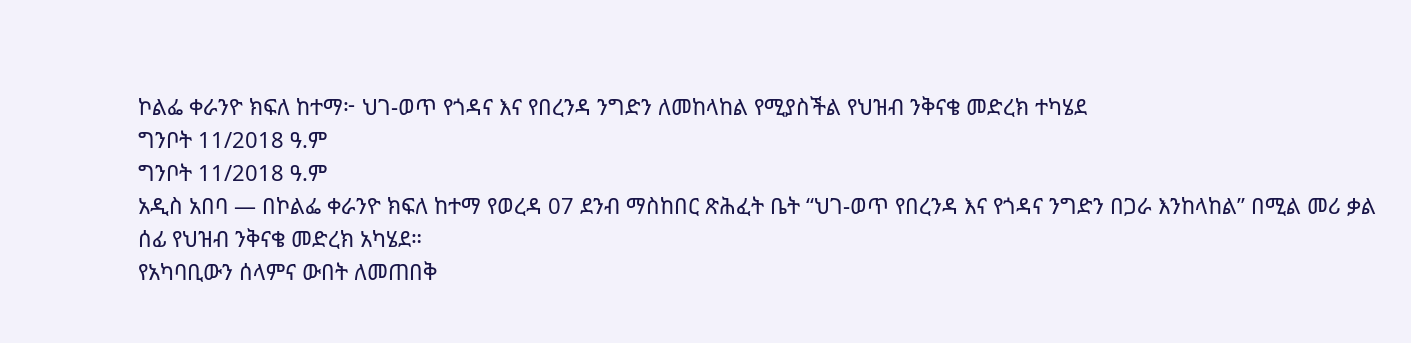ኮልፌ ቀራንዮ ክፍለ ከተማ፦ ህገ-ወጥ የጎዳና እና የበረንዳ ንግድን ለመከላከል የሚያስችል የህዝብ ንቅናቄ መድረክ ተካሄደ
ግንቦት 11/2018 ዓ.ም
ግንቦት 11/2018 ዓ.ም
አዲስ አበባ — በኮልፌ ቀራንዮ ክፍለ ከተማ የወረዳ 07 ደንብ ማስከበር ጽሕፈት ቤት “ህገ-ወጥ የበረንዳ እና የጎዳና ንግድን በጋራ እንከላከል” በሚል መሪ ቃል ሰፊ የህዝብ ንቅናቄ መድረክ አካሄደ።
የአካባቢውን ሰላምና ውበት ለመጠበቅ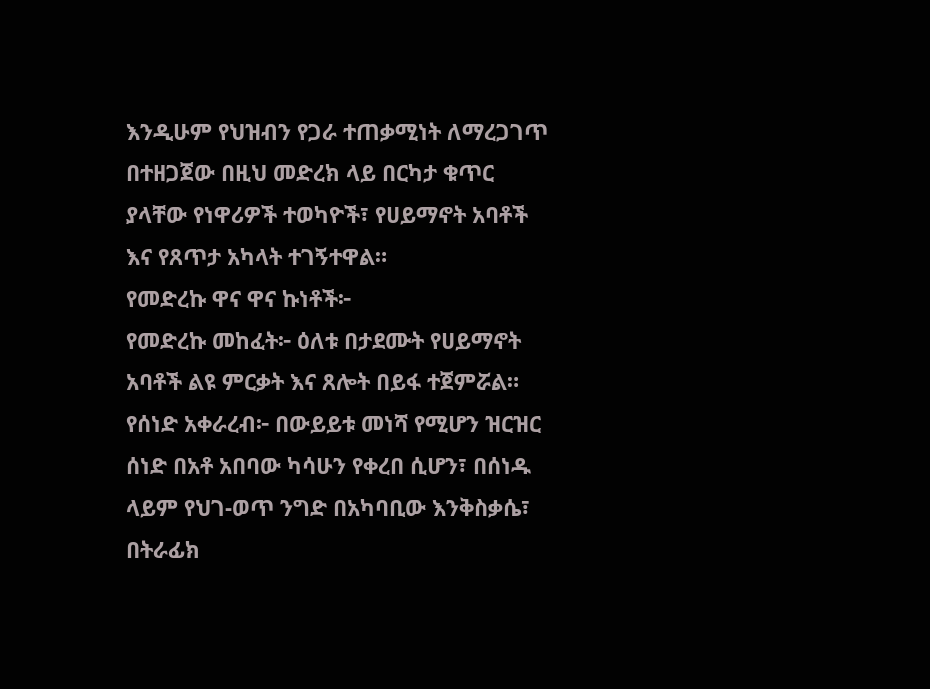እንዲሁም የህዝብን የጋራ ተጠቃሚነት ለማረጋገጥ በተዘጋጀው በዚህ መድረክ ላይ በርካታ ቁጥር ያላቸው የነዋሪዎች ተወካዮች፣ የሀይማኖት አባቶች እና የጸጥታ አካላት ተገኝተዋል።
የመድረኩ ዋና ዋና ኩነቶች፦
የመድረኩ መከፈት፦ ዕለቱ በታደሙት የሀይማኖት አባቶች ልዩ ምርቃት እና ጸሎት በይፋ ተጀምሯል።
የሰነድ አቀራረብ፦ በውይይቱ መነሻ የሚሆን ዝርዝር ሰነድ በአቶ አበባው ካሳሁን የቀረበ ሲሆን፣ በሰነዱ ላይም የህገ-ወጥ ንግድ በአካባቢው እንቅስቃሴ፣ በትራፊክ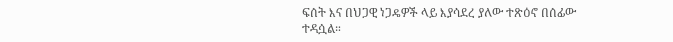ፍሰት እና በህጋዊ ነጋዴዎች ላይ እያሳደረ ያለው ተጽዕኖ በሰፊው ተዳሷል።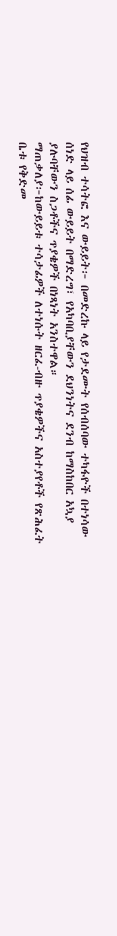የህዝብ ተሳትፎ እና ውይይት፦ በመድረኩ ላይ የታደሙት የሰብሰባው ተካፋዮች በተነሳው ሰነድ ላይ ሰፊ ውይይት በማድረግ፣ የአካባቢያቸውን ደህንነትና ደንብ ከማስከበር አኳያ ያሉባቸውን ስጋቶችና ጥያቄዎች በነጻነት አንስተዋል።
ማጠቃለያ፦ከውይይቱ ተሳታፊዎች ለተነሱት ዘርፈ-ብዙ ጥያቄዎችና አስተያየቶች የጽሕፈት ቤቱ የቅድመ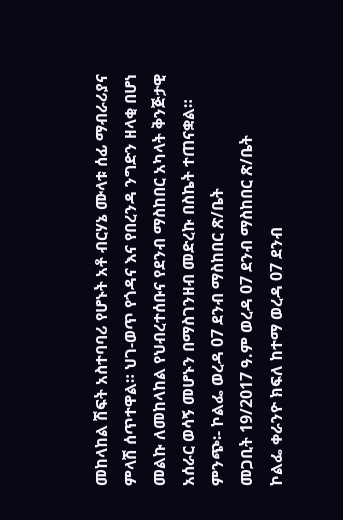መከላከል ሽፍት አስተባባሪ የሆኑት አቶ ብርሃኔ ሙላቱ ሰፊ ማብራሪያና ምላሽ ሰጥተዋል። ህገ-ወጥ የጎዳና እና የበረንዳ ንግድን ዘላቂ በሆነ መልኩ ለመከላከል የህብረተሰቡና የደንብ ማስከበር አካላት ቅንጅታዊ አሰራር ወሳኝ መሆኑን በማስገንዘብ መድረኩ በስኬት ተጠናቋል።
ምንጭ፡- ኮልፌ ወረዳ 07 ደንብ ማስከበር ጽ/ቤት
መጋቢት 19/2017 ዓ.ም ወረዳ 07 ደንብ ማስከበር ጽ/ቤት
ኮልፌ ቀራንዮ ክፍለ ከተማ ወረዳ 07 ደንብ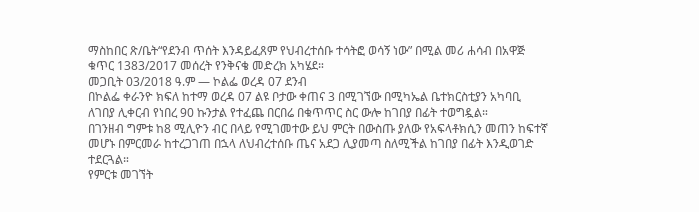ማስከበር ጽ/ቤት“የደንብ ጥሰት እንዳይፈጸም የህብረተሰቡ ተሳትፎ ወሳኝ ነው” በሚል መሪ ሐሳብ በአዋጅ ቁጥር 1383/2017 መሰረት የንቅናቄ መድረክ አካሄደ።
መጋቢት 03/2018 ዓ.ም — ኮልፌ ወረዳ 07 ደንብ
በኮልፌ ቀራንዮ ክፍለ ከተማ ወረዳ 07 ልዩ ቦታው ቀጠና 3 በሚገኘው በሚካኤል ቤተክርስቲያን አካባቢ ለገበያ ሊቀርብ የነበረ 90 ኩንታል የተፈጨ በርበሬ በቁጥጥር ስር ውሎ ከገበያ በፊት ተወግዷል።
በገንዘብ ግምቱ ከ8 ሚሊዮን ብር በላይ የሚገመተው ይህ ምርት በውስጡ ያለው የአፍላቶክሲን መጠን ከፍተኛ መሆኑ በምርመራ ከተረጋገጠ በኋላ ለህብረተሰቡ ጤና አደጋ ሊያመጣ ስለሚችል ከገበያ በፊት እንዲወገድ ተደርጓል።
የምርቱ መገኘት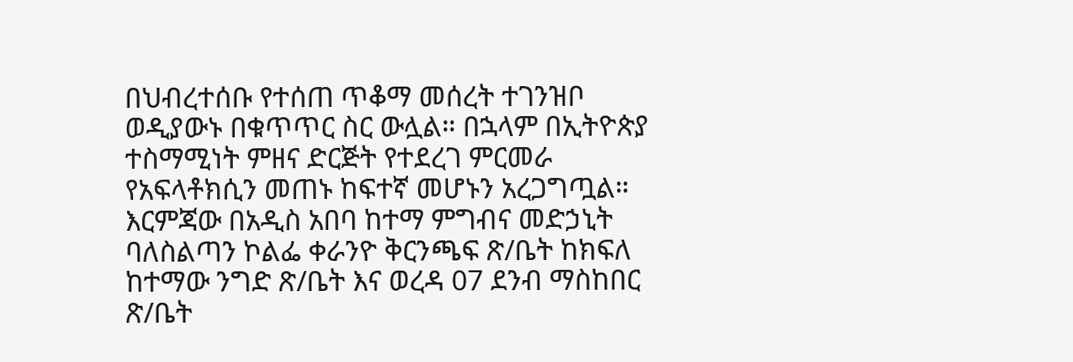በህብረተሰቡ የተሰጠ ጥቆማ መሰረት ተገንዝቦ ወዲያውኑ በቁጥጥር ስር ውሏል። በኋላም በኢትዮጵያ ተስማሚነት ምዘና ድርጅት የተደረገ ምርመራ የአፍላቶክሲን መጠኑ ከፍተኛ መሆኑን አረጋግጧል።
እርምጃው በአዲስ አበባ ከተማ ምግብና መድኃኒት ባለስልጣን ኮልፌ ቀራንዮ ቅርንጫፍ ጽ/ቤት ከክፍለ ከተማው ንግድ ጽ/ቤት እና ወረዳ 07 ደንብ ማስከበር ጽ/ቤት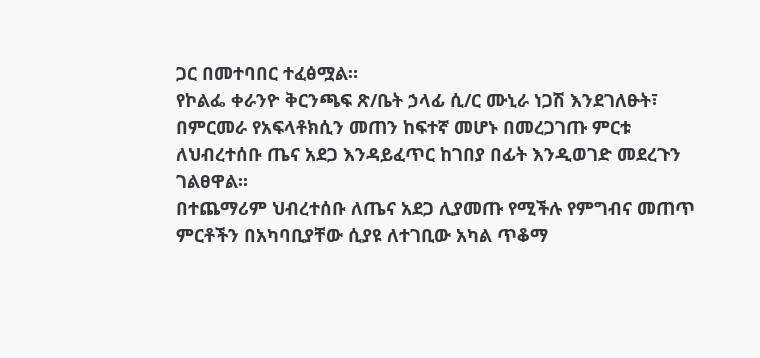ጋር በመተባበር ተፈፅሟል።
የኮልፌ ቀራንዮ ቅርንጫፍ ጽ/ቤት ኃላፊ ሲ/ር ሙኒራ ነጋሽ እንደገለፁት፣ በምርመራ የአፍላቶክሲን መጠን ከፍተኛ መሆኑ በመረጋገጡ ምርቱ ለህብረተሰቡ ጤና አደጋ እንዳይፈጥር ከገበያ በፊት እንዲወገድ መደረጉን ገልፀዋል።
በተጨማሪም ህብረተሰቡ ለጤና አደጋ ሊያመጡ የሚችሉ የምግብና መጠጥ ምርቶችን በአካባቢያቸው ሲያዩ ለተገቢው አካል ጥቆማ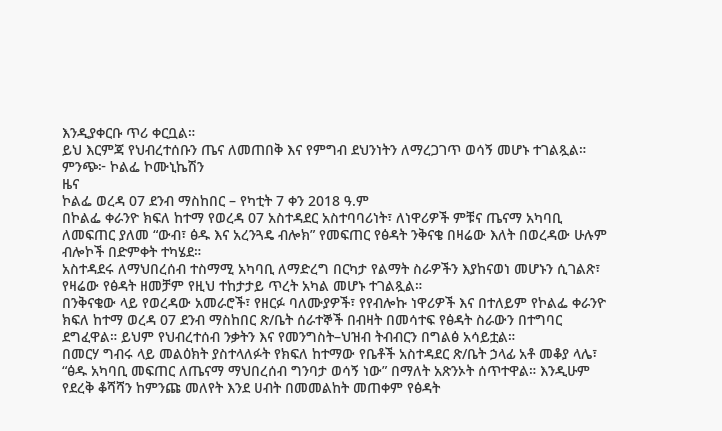እንዲያቀርቡ ጥሪ ቀርቧል።
ይህ እርምጃ የህብረተሰቡን ጤና ለመጠበቅ እና የምግብ ደህንነትን ለማረጋገጥ ወሳኝ መሆኑ ተገልጿል።
ምንጭ፦ ኮልፌ ኮሙኒኬሽን
ዜና
ኮልፌ ወረዳ 07 ደንብ ማስከበር – የካቲት 7 ቀን 2018 ዓ.ም
በኮልፌ ቀራንዮ ክፍለ ከተማ የወረዳ 07 አስተዳደር አስተባባሪነት፣ ለነዋሪዎች ምቹና ጤናማ አካባቢ ለመፍጠር ያለመ “ውብ፣ ፅዱ እና አረንጓዴ ብሎክ” የመፍጠር የፅዳት ንቅናቄ በዛሬው እለት በወረዳው ሁሉም ብሎኮች በድምቀት ተካሄደ።
አስተዳደሩ ለማህበረሰብ ተስማሚ አካባቢ ለማድረግ በርካታ የልማት ስራዎችን እያከናወነ መሆኑን ሲገልጽ፣ የዛሬው የፅዳት ዘመቻም የዚህ ተከታታይ ጥረት አካል መሆኑ ተገልጿል።
በንቅናቄው ላይ የወረዳው አመራሮች፣ የዘርፉ ባለሙያዎች፣ የየብሎኩ ነዋሪዎች እና በተለይም የኮልፌ ቀራንዮ ክፍለ ከተማ ወረዳ 07 ደንብ ማስከበር ጽ/ቤት ሰራተኞች በብዛት በመሳተፍ የፅዳት ስራውን በተግባር ደግፈዋል። ይህም የህብረተሰብ ንቃትን እና የመንግስት–ህዝብ ትብብርን በግልፅ አሳይቷል።
በመርሃ ግብሩ ላይ መልዕክት ያስተላለፉት የክፍለ ከተማው የቤቶች አስተዳደር ጽ/ቤት ኃላፊ አቶ መቆያ ላሌ፣ “ፅዱ አካባቢ መፍጠር ለጤናማ ማህበረሰብ ግንባታ ወሳኝ ነው” በማለት አጽንኦት ሰጥተዋል። እንዲሁም የደረቅ ቆሻሻን ከምንጩ መለየት እንደ ሀብት በመመልከት መጠቀም የፅዳት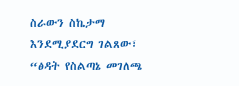ስራውን ስኬታማ እንደሚያደርግ ገልጸው፣ “ፅዳት የስልጣኔ መገለጫ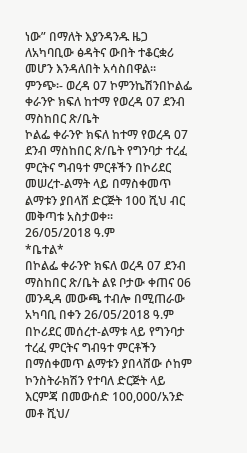ነው” በማለት እያንዳንዱ ዜጋ ለአካባቢው ፅዳትና ውበት ተቆርቋሪ መሆን እንዳለበት አሳስበዋል።
ምንጭ፡- ወረዳ 07 ኮምንኬሽንበኮልፌ ቀራንዮ ክፍለ ከተማ የወረዳ 07 ደንብ ማስከበር ጽ/ቤት
ኮልፌ ቀራንዮ ክፍለ ከተማ የወረዳ 07 ደንብ ማስከበር ጽ/ቤት የግንባታ ተረፈ ምርትና ግብዓተ ምርቶችን በኮሪደር መሠረተ-ልማት ላይ በማስቀመጥ ልማቱን ያበላሸ ድርጅት 100 ሺህ ብር መቅጣቱ አስታወቀ፡፡
26/05/2018 ዓ.ም
*ቤተል*
በኮልፌ ቀራንዮ ክፍለ ወረዳ 07 ደንብ ማስከበር ጽ/ቤት ልዩ ቦታው ቀጠና 06 መንዲዳ መውጫ ተብሎ በሚጠራው አካባቢ በቀን 26/05/2018 ዓ.ም በኮሪደር መሰረተ-ልማቱ ላይ የግንባታ ተረፈ ምርትና ግብዓተ ምርቶችን በማሰቀመጥ ልማቱን ያበላሸው ሶከም ኮንስትራክሽን የተባለ ድርጅት ላይ እርምጃ በመውሰድ 100,000/አንድ መቶ ሺህ/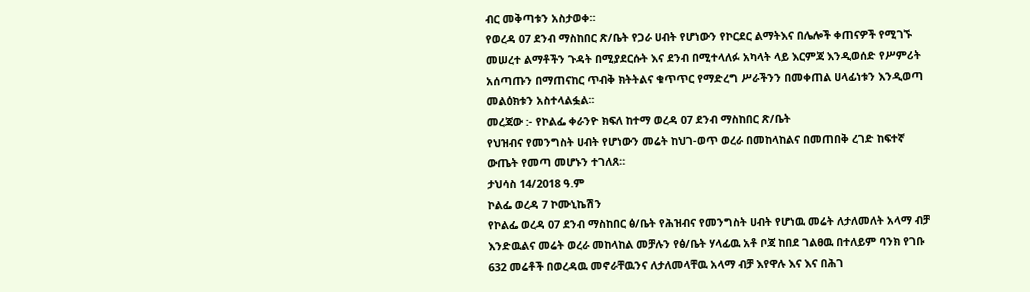ብር መቅጣቱን አስታወቀ።
የወረዳ 07 ደንብ ማስከበር ጽ/ቤት የጋራ ሀብት የሆነውን የኮርደር ልማትእና በሌሎች ቀጠናዎች የሚገኙ መሠረተ ልማቶችን ጉዳት በሚያደርሱት እና ደንብ በሚተላለፉ አካላት ላይ እርምጃ እንዲወሰድ የሥምሪት አሰጣጡን በማጠናከር ጥብቅ ክትትልና ቁጥጥር የማድረግ ሥራችንን በመቀጠል ሀላፊነቱን እንዲወጣ መልዕክቱን አስተላልፏል፡፡
መረጃው :- የኮልፌ ቀራንዮ ክፍለ ከተማ ወረዳ 07 ደንብ ማስከበር ጽ/ቤት
የህዝብና የመንግስት ሀብት የሆነውን መሬት ከህገ-ወጥ ወረራ በመከላከልና በመጠበቅ ረገድ ከፍተኛ ውጤት የመጣ መሆኑን ተገለጸ።
ታህሳስ 14/2018 ዓ.ም
ኮልፌ ወረዳ 7 ኮሙኒኬሽን
የኮልፌ ወረዳ 07 ደንብ ማስከበር ፅ/ቤት የሕዝብና የመንግስት ሀብት የሆነዉ መሬት ለታለመለት አላማ ብቻ እንድዉልና መሬት ወረራ መከላከል መቻሉን የፅ/ቤት ሃላፊዉ አቶ ቦጃ ከበደ ገልፀዉ በተለይም ባንክ የገቡ 632 መሬቶች በወረዳዉ መኖራቸዉንና ለታለመላቸዉ አላማ ብቻ እየዋሉ እና እና በሕገ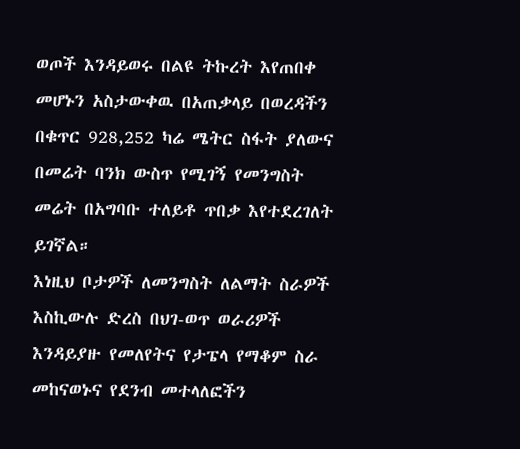ወጦች እንዳይወሩ በልዩ ትኩረት እየጠበቀ መሆኑን አስታውቀዉ በአጠቃላይ በወረዳችን በቁጥር 928,252 ካሬ ሜትር ስፋት ያለውና በመሬት ባንክ ውስጥ የሚገኝ የመንግስት መሬት በአግባቡ ተለይቶ ጥበቃ እየተደረገለት ይገኛል።
እነዚህ ቦታዎች ለመንግስት ለልማት ስራዎች እስኪውሉ ድረስ በህገ-ወጥ ወራሪዎች እንዳይያዙ የመለየትና የታፔላ የማቆም ስራ መከናወኑና የደንብ መተላለፎችን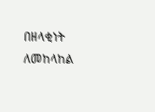በዘላቂነት ለመከላከል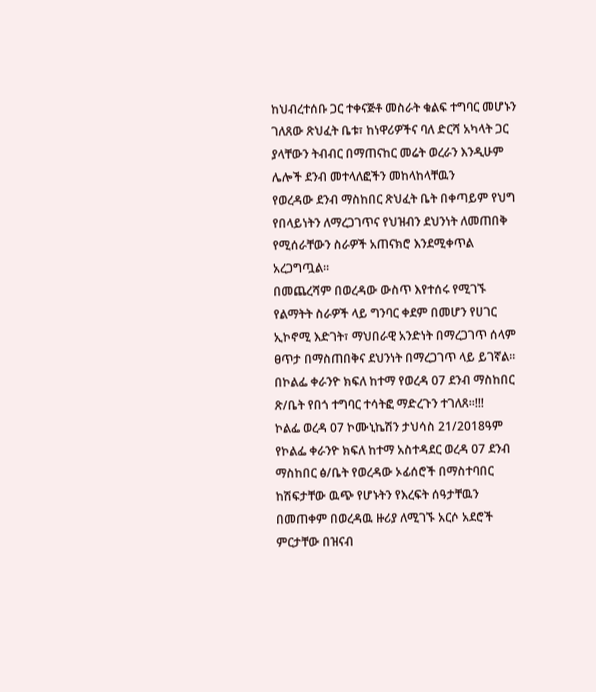ከህብረተሰቡ ጋር ተቀናጅቶ መስራት ቁልፍ ተግባር መሆኑን ገለጸው ጽህፈት ቤቱ፣ ከነዋሪዎችና ባለ ድርሻ አካላት ጋር ያላቸውን ትብብር በማጠናከር መሬት ወረራን እንዲሁም ሌሎች ደንብ መተላለፎችን መከላከላቸዉን
የወረዳው ደንብ ማስከበር ጽህፈት ቤት በቀጣይም የህግ የበላይነትን ለማረጋገጥና የህዝብን ደህንነት ለመጠበቅ የሚሰራቸውን ስራዎች አጠናክሮ እንደሚቀጥል አረጋግጧል፡፡
በመጨረሻም በወረዳው ውስጥ እየተሰሩ የሚገኙ የልማትት ስራዎች ላይ ግንባር ቀደም በመሆን የሀገር ኢኮኖሚ እድገት፣ ማህበራዊ አንድነት በማረጋገጥ ሰላም ፀጥታ በማስጠበቅና ደህንነት በማረጋገጥ ላይ ይገኛል፡፡
በኮልፌ ቀራንዮ ክፍለ ከተማ የወረዳ 07 ደንብ ማስከበር ጽ/ቤት የበጎ ተግባር ተሳትፎ ማድረጉን ተገለጸ፡፡!!!
ኮልፌ ወረዳ 07 ኮሙኒኬሽን ታህሳስ 21/2018ዓም
የኮልፌ ቀራንዮ ክፍለ ከተማ አስተዳደር ወረዳ 07 ደንብ ማስከበር ፅ/ቤት የወረዳው ኦፊሰሮች በማስተባበር ከሽፍታቸው ዉጭ የሆኑትን የእረፍት ሰዓታቸዉን በመጠቀም በወረዳዉ ዙሪያ ለሚገኙ አርሶ አደሮች ምርታቸው በዝናብ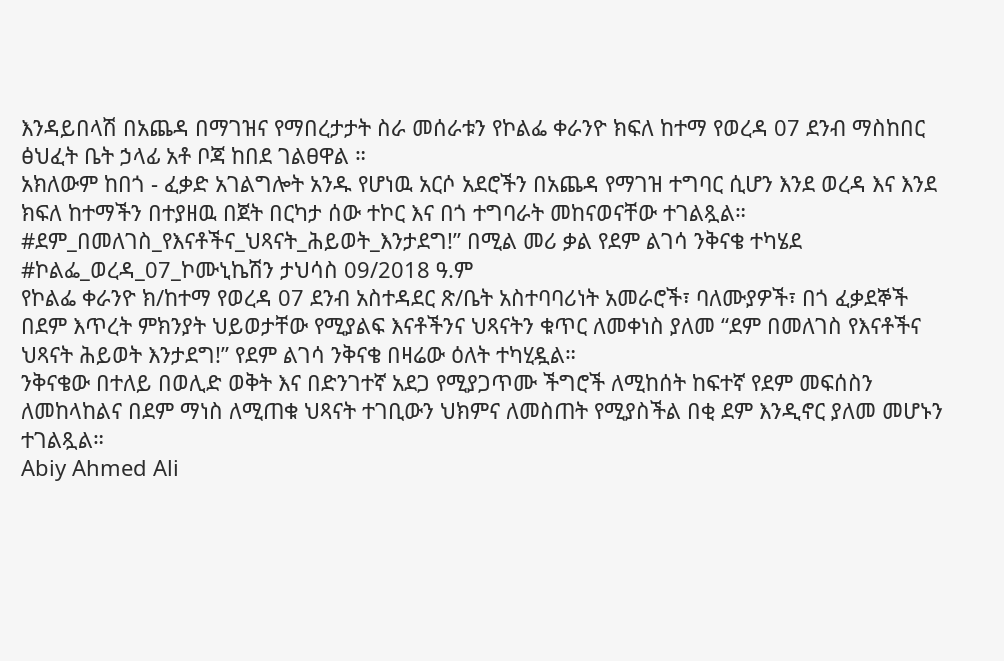እንዳይበላሽ በአጨዳ በማገዝና የማበረታታት ስራ መሰራቱን የኮልፌ ቀራንዮ ክፍለ ከተማ የወረዳ 07 ደንብ ማስከበር ፅህፈት ቤት ኃላፊ አቶ ቦጃ ከበደ ገልፀዋል ።
አክለውም ከበጎ - ፈቃድ አገልግሎት አንዱ የሆነዉ አርሶ አደሮችን በአጨዳ የማገዝ ተግባር ሲሆን እንደ ወረዳ እና እንደ ክፍለ ከተማችን በተያዘዉ በጀት በርካታ ሰው ተኮር እና በጎ ተግባራት መከናወናቸው ተገልጿል።
#ደም_በመለገስ_የእናቶችና_ህጻናት_ሕይወት_እንታደግ!” በሚል መሪ ቃል የደም ልገሳ ንቅናቄ ተካሄደ
#ኮልፌ_ወረዳ_07_ኮሙኒኬሽን ታህሳስ 09/2018 ዓ.ም
የኮልፌ ቀራንዮ ክ/ከተማ የወረዳ 07 ደንብ አስተዳደር ጽ/ቤት አስተባባሪነት አመራሮች፣ ባለሙያዎች፣ በጎ ፈቃደኞች
በደም እጥረት ምክንያት ህይወታቸው የሚያልፍ እናቶችንና ህጻናትን ቁጥር ለመቀነስ ያለመ “ደም በመለገስ የእናቶችና ህጻናት ሕይወት እንታደግ!” የደም ልገሳ ንቅናቄ በዛሬው ዕለት ተካሂዷል።
ንቅናቄው በተለይ በወሊድ ወቅት እና በድንገተኛ አደጋ የሚያጋጥሙ ችግሮች ለሚከሰት ከፍተኛ የደም መፍሰስን ለመከላከልና በደም ማነስ ለሚጠቁ ህጻናት ተገቢውን ህክምና ለመስጠት የሚያስችል በቂ ደም እንዲኖር ያለመ መሆኑን ተገልጿል።
Abiy Ahmed Ali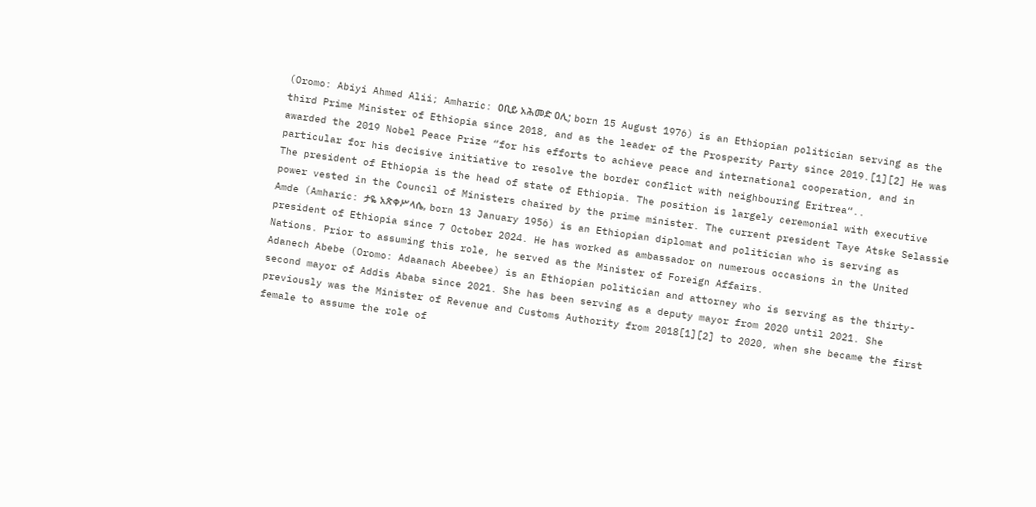(Oromo: Abiyi Ahmed Alii; Amharic: ዐቢይ አሕመድ ዐሊ; born 15 August 1976) is an Ethiopian politician serving as the third Prime Minister of Ethiopia since 2018, and as the leader of the Prosperity Party since 2019.[1][2] He was awarded the 2019 Nobel Peace Prize “for his efforts to achieve peace and international cooperation, and in particular for his decisive initiative to resolve the border conflict with neighbouring Eritrea“..
The president of Ethiopia is the head of state of Ethiopia. The position is largely ceremonial with executive power vested in the Council of Ministers chaired by the prime minister. The current president Taye Atske Selassie Amde (Amharic: ታዬ አጽቀሥላሴ, born 13 January 1956) is an Ethiopian diplomat and politician who is serving as president of Ethiopia since 7 October 2024. He has worked as ambassador on numerous occasions in the United Nations. Prior to assuming this role, he served as the Minister of Foreign Affairs.
Adanech Abebe (Oromo: Adaanach Abeebee) is an Ethiopian politician and attorney who is serving as the thirty-second mayor of Addis Ababa since 2021. She has been serving as a deputy mayor from 2020 until 2021. She previously was the Minister of Revenue and Customs Authority from 2018[1][2] to 2020, when she became the first female to assume the role of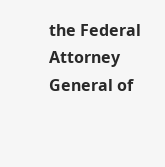the Federal Attorney General of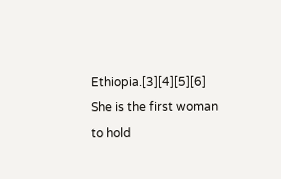Ethiopia.[3][4][5][6] She is the first woman to hold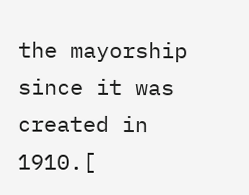the mayorship since it was created in 1910.[